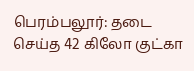பெரம்பலூர்: தடை செய்த 42 கிலோ குட்கா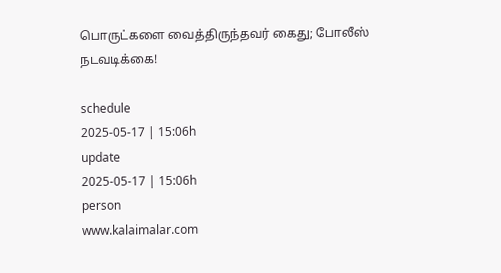பொருட்களை வைத்திருந்தவர் கைது; போலீஸ் நடவடிக்கை!

schedule
2025-05-17 | 15:06h
update
2025-05-17 | 15:06h
person
www.kalaimalar.com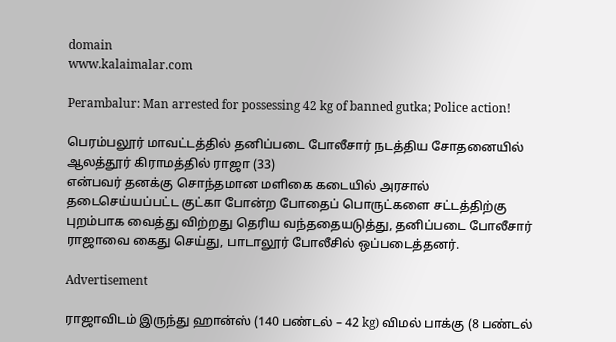domain
www.kalaimalar.com

Perambalur: Man arrested for possessing 42 kg of banned gutka; Police action!

பெரம்பலூர் மாவட்டத்தில் தனிப்படை போலீசார் நடத்திய சோதனையில் ஆலத்தூர் கிராமத்தில் ராஜா (33)
என்பவர் தனக்கு சொந்தமான மளிகை கடையில் அரசால் தடைசெய்யப்பட்ட குட்கா போன்ற போதைப் பொருட்களை சட்டத்திற்கு புறம்பாக வைத்து விற்றது தெரிய வந்ததையடுத்து, தனிப்படை போலீசார் ராஜாவை கைது செய்து, பாடாலூர் போலீசில் ஒப்படைத்தனர்.

Advertisement

ராஜாவிடம் இருந்து ஹான்ஸ் (140 பண்டல் – 42 kg) விமல் பாக்கு (8 பண்டல்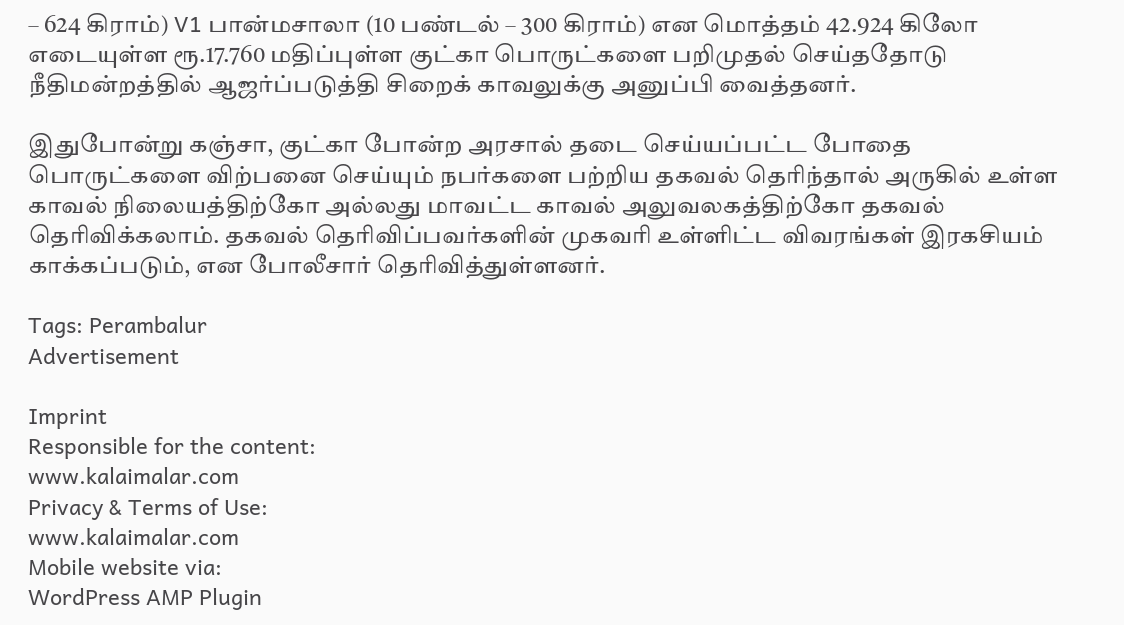– 624 கிராம்) V1 பான்மசாலா (10 பண்டல் – 300 கிராம்) என மொத்தம் 42.924 கிலோ எடையுள்ள ரூ.17.760 மதிப்புள்ள குட்கா பொருட்களை பறிமுதல் செய்ததோடு நீதிமன்றத்தில் ஆஜர்ப்படுத்தி சிறைக் காவலுக்கு அனுப்பி வைத்தனர்.

இதுபோன்று கஞ்சா, குட்கா போன்ற அரசால் தடை செய்யப்பட்ட போதை பொருட்களை விற்பனை செய்யும் நபர்களை பற்றிய தகவல் தெரிந்தால் அருகில் உள்ள காவல் நிலையத்திற்கோ அல்லது மாவட்ட காவல் அலுவலகத்திற்கோ தகவல் தெரிவிக்கலாம். தகவல் தெரிவிப்பவர்களின் முகவரி உள்ளிட்ட விவரங்கள் இரகசியம் காக்கப்படும், என போலீசார் தெரிவித்துள்ளனர்.

Tags: Perambalur
Advertisement

Imprint
Responsible for the content:
www.kalaimalar.com
Privacy & Terms of Use:
www.kalaimalar.com
Mobile website via:
WordPress AMP Plugin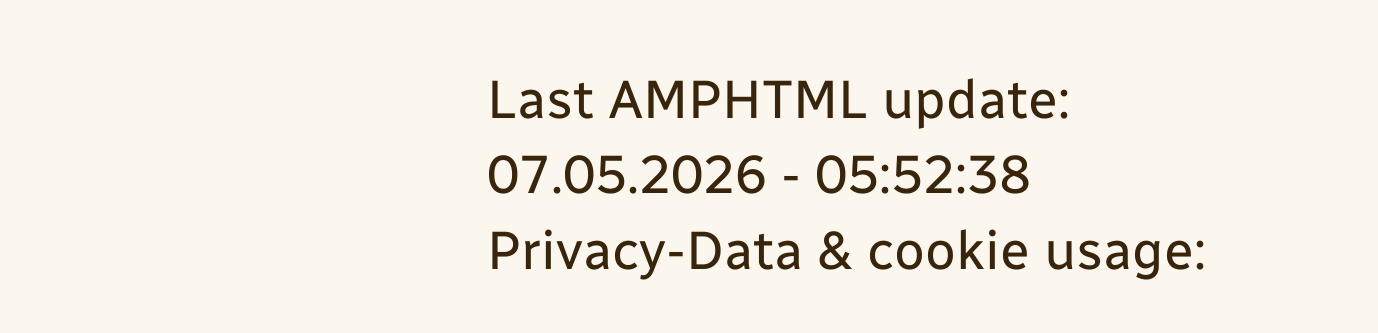Last AMPHTML update:
07.05.2026 - 05:52:38
Privacy-Data & cookie usage: